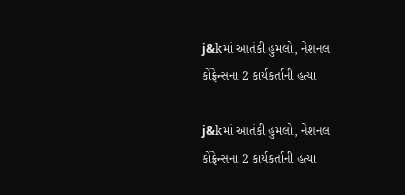j&kમાં આતંકી હુમલો, નેશનલ કોંફ્રેન્સના 2 કાર્યકર્તાની હત્યા

j&kમાં આતંકી હુમલો, નેશનલ કોંફ્રેન્સના 2 કાર્યકર્તાની હત્યા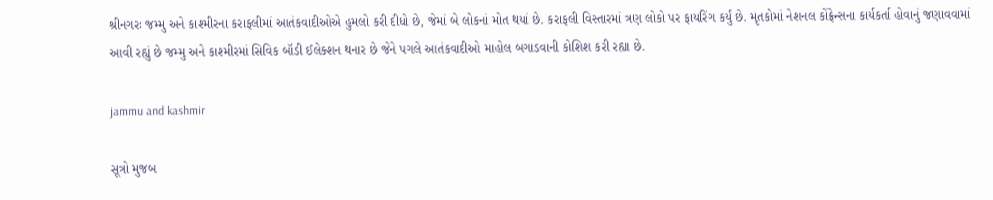શ્રીનગરઃ જમ્મુ અને કાશ્મીરના કરાફલીમાં આતંકવાદીઓએ હુમલો કરી દીધો છે, જેમાં બે લોકનાં મોત થયાં છે. કરાફલી વિસ્તારમાં ત્રણ લોકો પર ફાયરિંગ કર્યું છે. મૃતકોમાં નેશનલ કોંફ્રેન્સના કાર્યકર્તા હોવાનું જણાવવામાં આવી રહ્યું છે જમ્મુ અને કાશ્મીરમાં સિવિક બૉડી ઈલેક્શન થનાર છે જેને પગલે આતંકવાદીઓ માહોલ બગાડવાની કોશિશ કરી રહ્યા છે.

jammu and kashmir

સૂત્રો મુજબ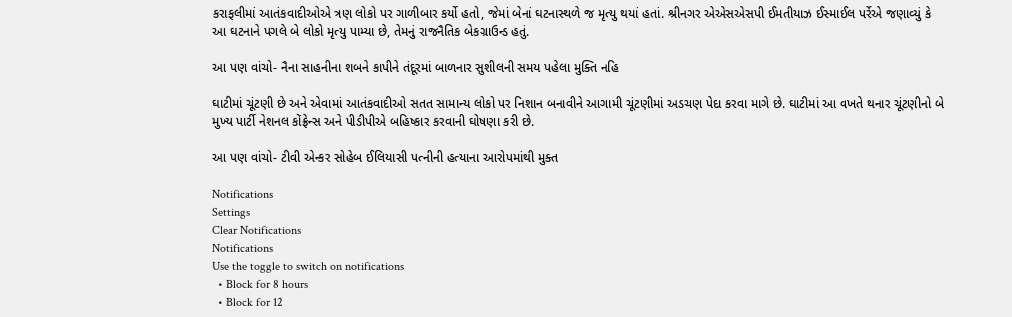કરાફલીમાં આતંકવાદીઓએ ત્રણ લોકો પર ગાળીબાર કર્યો હતો, જેમાં બેનાં ઘટનાસ્થળે જ મૃત્યુ થયાં હતાં. શ્રીનગર એએસએસપી ઈમતીયાઝ ઈસ્માઈલ પર્રેએ જણાવ્યું કે આ ઘટનાને પગલે બે લોકો મૃત્યુ પામ્યા છે, તેમનું રાજનૈતિક બેકગ્રાઉન્ડ હતું.

આ પણ વાંચો- નૈના સાહનીના શબને કાપીને તંદૂરમાં બાળનાર સુશીલની સમય પહેલા મુક્તિ નહિ

ઘાટીમાં ચૂંટણી છે અને એવામાં આતંકવાદીઓ સતત સામાન્ય લોકો પર નિશાન બનાવીને આગામી ચૂંટણીમાં અડચણ પેદા કરવા માગે છે. ઘાટીમાં આ વખતે થનાર ચૂંટણીનો બે મુખ્ય પાર્ટી નેશનલ કોંફ્રેન્સ અને પીડીપીએ બહિષ્કાર કરવાની ઘોષણા કરી છે.

આ પણ વાંચો- ટીવી એન્કર સોહેબ ઈલિયાસી પત્નીની હત્યાના આરોપમાંથી મુક્ત

Notifications
Settings
Clear Notifications
Notifications
Use the toggle to switch on notifications
  • Block for 8 hours
  • Block for 12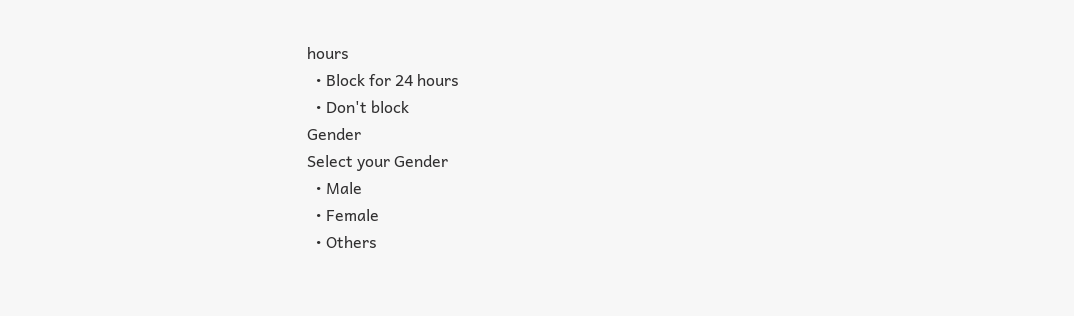hours
  • Block for 24 hours
  • Don't block
Gender
Select your Gender
  • Male
  • Female
  • Others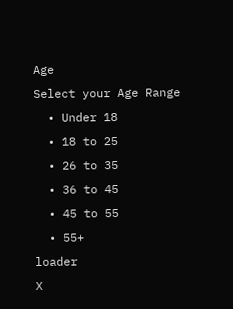Age
Select your Age Range
  • Under 18
  • 18 to 25
  • 26 to 35
  • 36 to 45
  • 45 to 55
  • 55+
loader
X